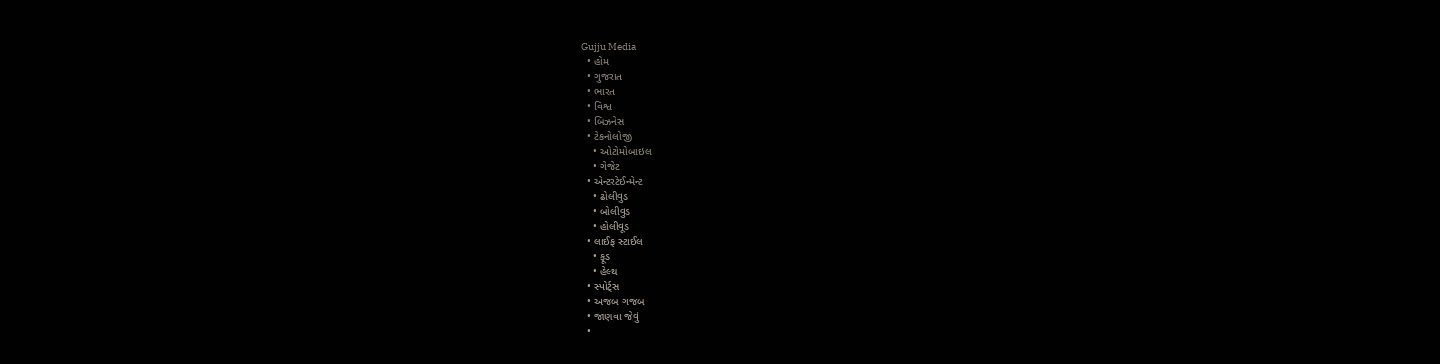Gujju Media
  • હોમ
  • ગુજરાત
  • ભારત
  • વિશ્વ
  • બિઝનેસ
  • ટેકનોલોજી
    • ઓટોમોબાઇલ
    • ગેજેટ
  • એન્ટરટેઈન્મેન્ટ
    • ઢોલીવુડ
    • બોલીવુડ
    • હોલીવૂડ
  • લાઈફ સ્ટાઈલ
    • ફૂડ
    • હેલ્થ
  • સ્પોર્ટ્સ
  • અજબ ગજબ
  • જાણવા જેવું
  •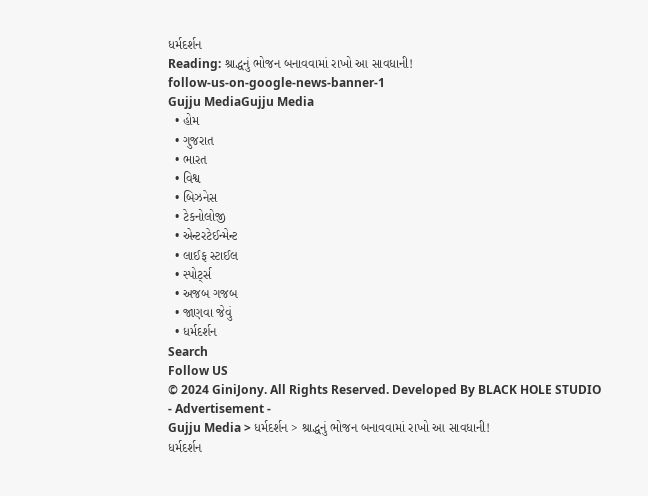ધર્મદર્શન
Reading: શ્રાદ્ધનું ભોજન બનાવવામાં રાખો આ સાવધાની!
follow-us-on-google-news-banner-1
Gujju MediaGujju Media
  • હોમ
  • ગુજરાત
  • ભારત
  • વિશ્વ
  • બિઝનેસ
  • ટેકનોલોજી
  • એન્ટરટેઈન્મેન્ટ
  • લાઈફ સ્ટાઈલ
  • સ્પોર્ટ્સ
  • અજબ ગજબ
  • જાણવા જેવું
  • ધર્મદર્શન
Search
Follow US
© 2024 GiniJony. All Rights Reserved. Developed By BLACK HOLE STUDIO
- Advertisement -
Gujju Media > ધર્મદર્શન > શ્રાદ્ધનું ભોજન બનાવવામાં રાખો આ સાવધાની!
ધર્મદર્શન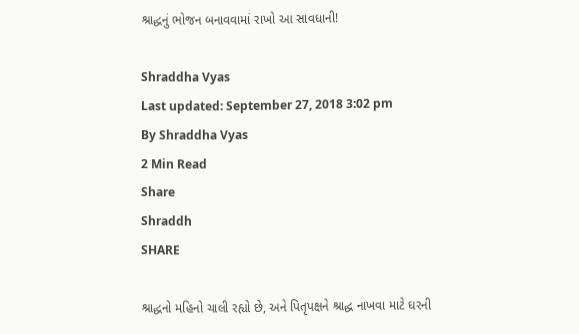શ્રાદ્ધનું ભોજન બનાવવામાં રાખો આ સાવધાની!

Shraddha Vyas
Last updated: September 27, 2018 3:02 pm
By Shraddha Vyas
2 Min Read
Share
Shraddh
SHARE

શ્રાદ્ધનો મહિનો ચાલી રહ્યો છે, અને પિતૃપક્ષને શ્રાદ્ધ નાખવા માટે ઘરની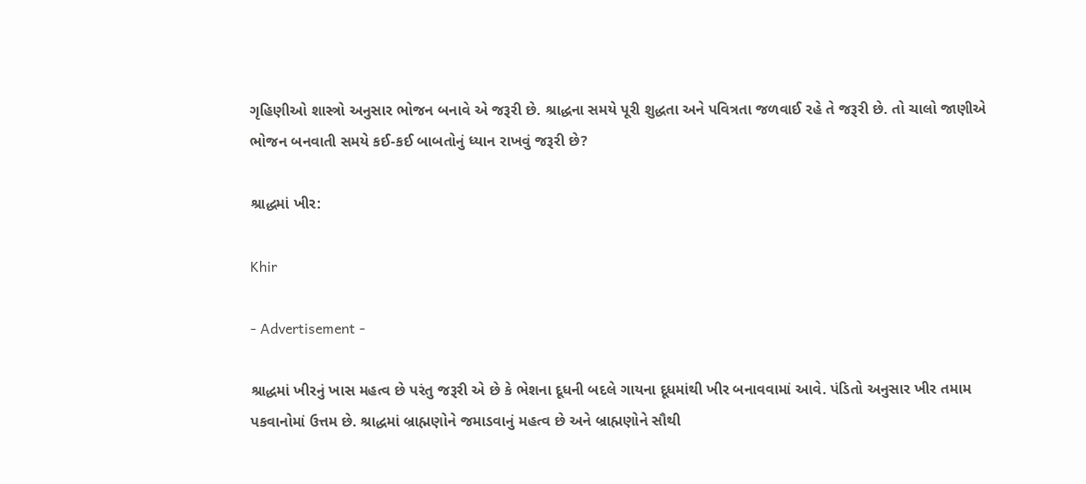ગૃહિણીઓ શાસ્ત્રો અનુસાર ભોજન બનાવે એ જરૂરી છે. શ્રાદ્ધના સમયે પૂરી શુદ્ધતા અને પવિત્રતા જળવાઈ રહે તે જરૂરી છે. તો ચાલો જાણીએ ભોજન બનવાતી સમયે કઈ-કઈ બાબતોનું ધ્યાન રાખવું જરૂરી છે?

શ્રાદ્ધમાં ખીર:

Khir

- Advertisement -

શ્રાદ્ધમાં ખીરનું ખાસ મહત્વ છે પરંતુ જરૂરી એ છે કે ભેશના દૂધની બદલે ગાયના દૂધમાંથી ખીર બનાવવામાં આવે. પંડિતો અનુસાર ખીર તમામ પકવાનોમાં ઉત્તમ છે. શ્રાદ્ધમાં બ્રાહ્મણોને જમાડવાનું મહત્વ છે અને બ્રાહ્મણોને સૌથી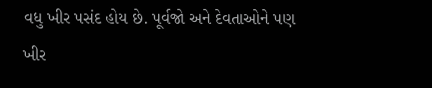વધુ ખીર પસંદ હોય છે. પૂર્વજો અને દેવતાઓને પણ ખીર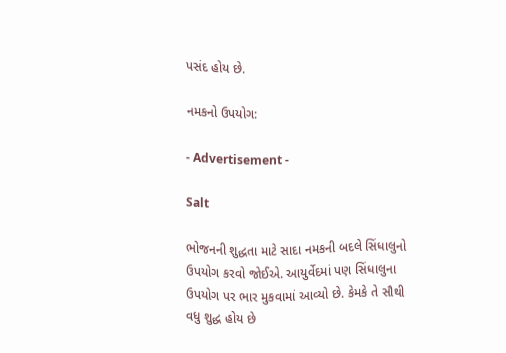પસંદ હોય છે.

નમકનો ઉપયોગ:

- Advertisement -

Salt

ભોજનની શુદ્ધતા માટે સાદા નમકની બદલે સિંધાલુનો ઉપયોગ કરવો જોઈએ. આયુર્વેદમાં પણ સિંધાલુના ઉપયોગ પર ભાર મુકવામાં આવ્યો છે. કેમકે તે સૌથી વધુ શુદ્ધ હોય છે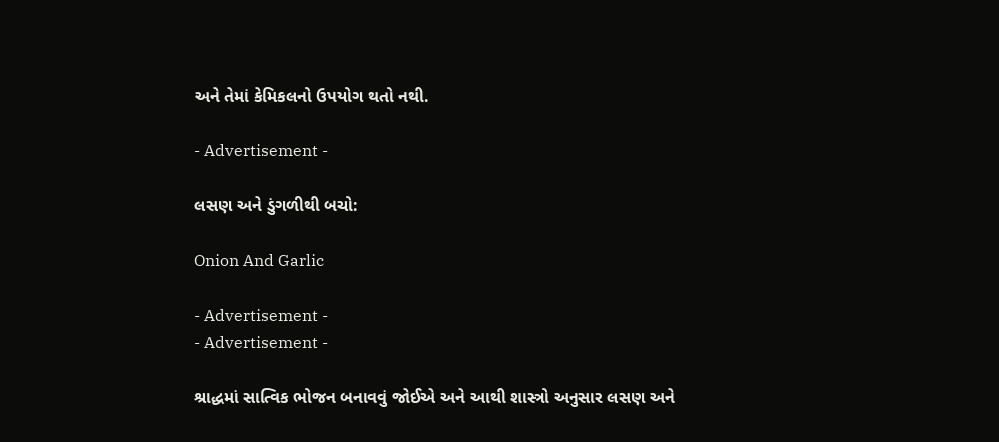અને તેમાં કેમિકલનો ઉપયોગ થતો નથી.

- Advertisement -

લસણ અને ડુંગળીથી બચો:

Onion And Garlic

- Advertisement -
- Advertisement -

શ્રાદ્ધમાં સાત્વિક ભોજન બનાવવું જોઈએ અને આથી શાસ્ત્રો અનુસાર લસણ અને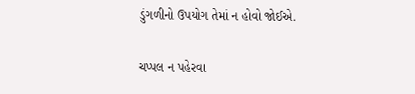ડુંગળીનો ઉપયોગ તેમાં ન હોવો જોઈએ.

ચપ્પલ ન પહેરવા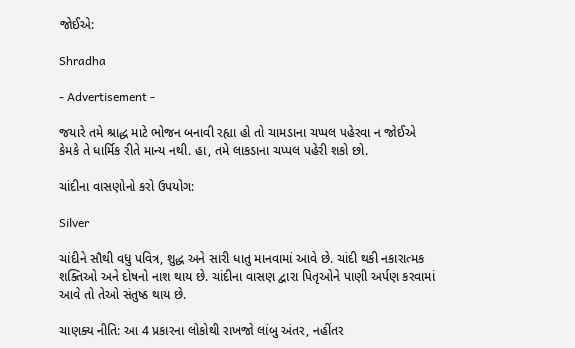જોઈએ:

Shradha

- Advertisement -

જયારે તમે શ્રાદ્ધ માટે ભોજન બનાવી રહ્યા હો તો ચામડાના ચપ્પલ પહેરવા ન જોઈએ કેમકે તે ધાર્મિક રીતે માન્ય નથી. હા, તમે લાકડાના ચપ્પલ પહેરી શકો છો.

ચાંદીના વાસણોનો કરો ઉપયોગ:

Silver

ચાંદીને સૌથી વધુ પવિત્ર, શુદ્ધ અને સારી ધાતુ માનવામાં આવે છે. ચાંદી થકી નકારાત્મક શક્તિઓ અને દોષનો નાશ થાય છે. ચાંદીના વાસણ દ્વારા પિતૃઓને પાણી અર્પણ કરવામાં આવે તો તેઓ સંતુષ્ઠ થાય છે.

ચાણક્ય નીતિ: આ 4 પ્રકારના લોકોથી રાખજો લાંબુ અંતર, નહીંતર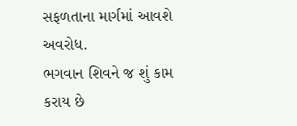સફળતાના માર્ગમાં આવશે અવરોધ.
ભગવાન શિવને જ શું કામ કરાય છે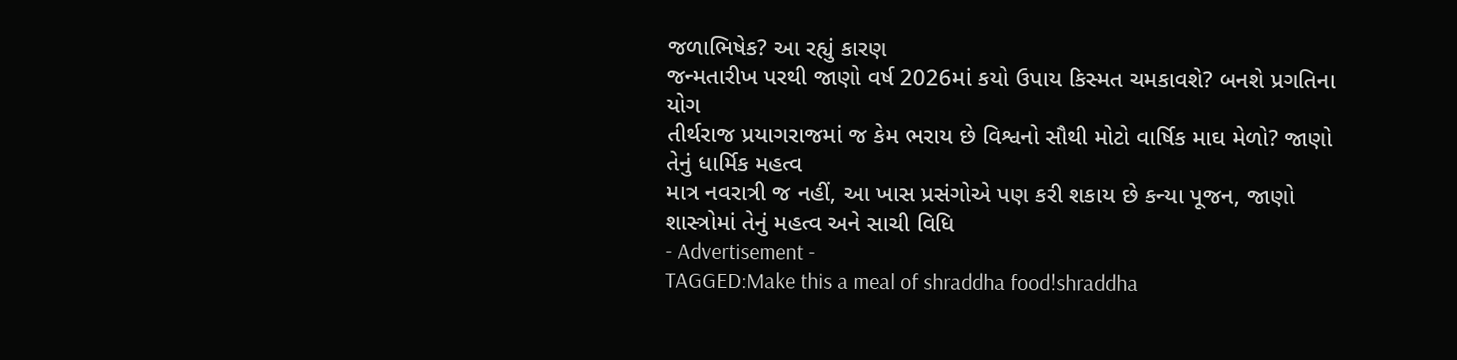જળાભિષેક? આ રહ્યું કારણ
જન્મતારીખ પરથી જાણો વર્ષ 2026માં કયો ઉપાય કિસ્મત ચમકાવશે? બનશે પ્રગતિના યોગ
તીર્થરાજ પ્રયાગરાજમાં જ કેમ ભરાય છે વિશ્વનો સૌથી મોટો વાર્ષિક માઘ મેળો? જાણો તેનું ધાર્મિક મહત્વ
માત્ર નવરાત્રી જ નહીં, આ ખાસ પ્રસંગોએ પણ કરી શકાય છે કન્યા પૂજન, જાણો શાસ્ત્રોમાં તેનું મહત્વ અને સાચી વિધિ
- Advertisement -
TAGGED:Make this a meal of shraddha food!shraddha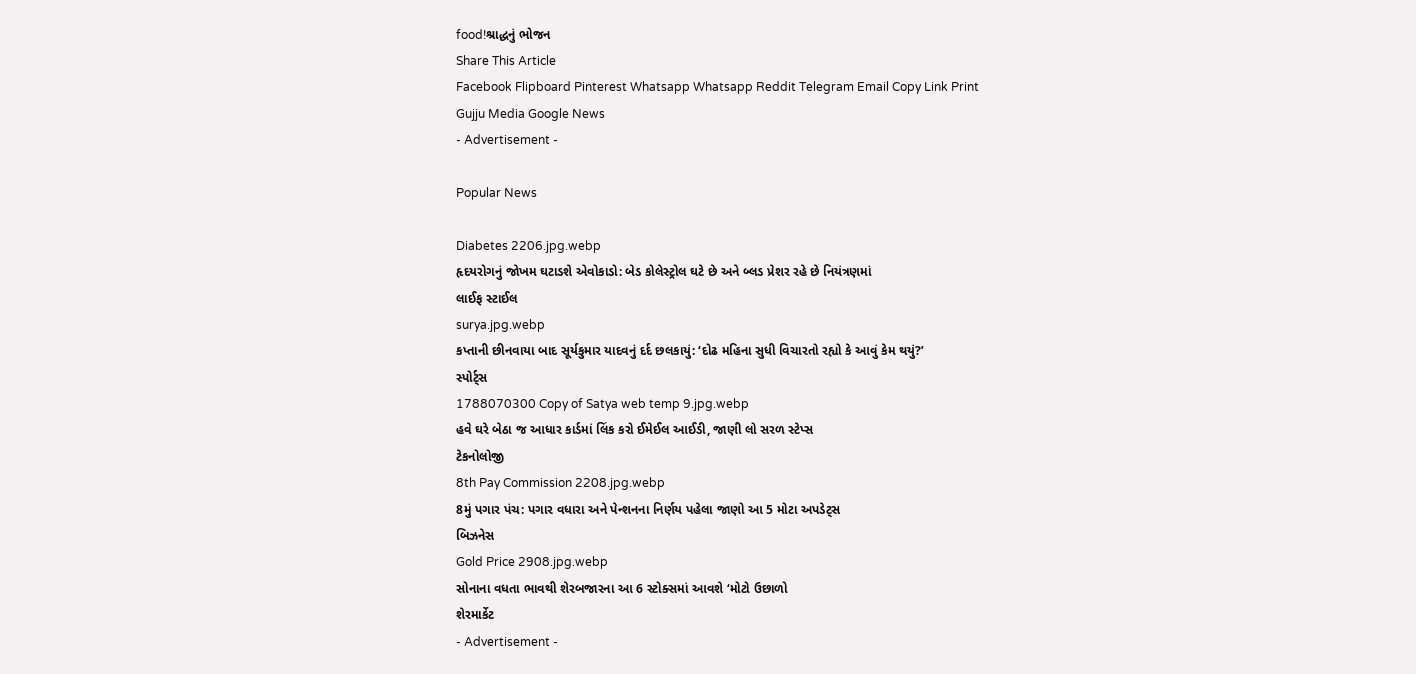food!શ્રાદ્ધનું ભોજન
Share This Article
Facebook Flipboard Pinterest Whatsapp Whatsapp Reddit Telegram Email Copy Link Print
Gujju Media Google News
- Advertisement -

Popular News

Diabetes 2206.jpg.webp
હૃદયરોગનું જોખમ ઘટાડશે એવોકાડો: બેડ કોલેસ્ટ્રોલ ઘટે છે અને બ્લડ પ્રેશર રહે છે નિયંત્રણમાં
લાઈફ સ્ટાઈલ
surya.jpg.webp
કપ્તાની છીનવાયા બાદ સૂર્યકુમાર યાદવનું દર્દ છલકાયું: ‘દોઢ મહિના સુધી વિચારતો રહ્યો કે આવું કેમ થયું?’
સ્પોર્ટ્સ
1788070300 Copy of Satya web temp 9.jpg.webp
હવે ઘરે બેઠા જ આધાર કાર્ડમાં લિંક કરો ઈમેઈલ આઈડી, જાણી લો સરળ સ્ટેપ્સ
ટેકનોલોજી
8th Pay Commission 2208.jpg.webp
8મું પગાર પંચ: પગાર વધારા અને પેન્શનના નિર્ણય પહેલા જાણો આ 5 મોટા અપડેટ્સ
બિઝનેસ
Gold Price 2908.jpg.webp
સોનાના વધતા ભાવથી શેરબજારના આ 6 સ્ટોક્સમાં આવશે ‘મોટો ઉછાળો
શેરમાર્કેટ
- Advertisement -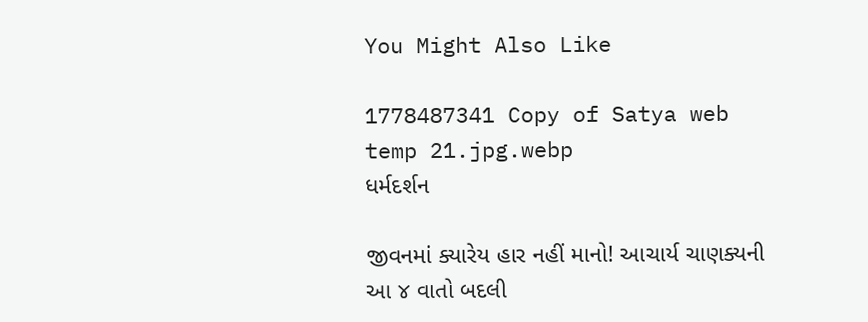You Might Also Like

1778487341 Copy of Satya web temp 21.jpg.webp
ધર્મદર્શન

જીવનમાં ક્યારેય હાર નહીં માનો! આચાર્ય ચાણક્યની આ ૪ વાતો બદલી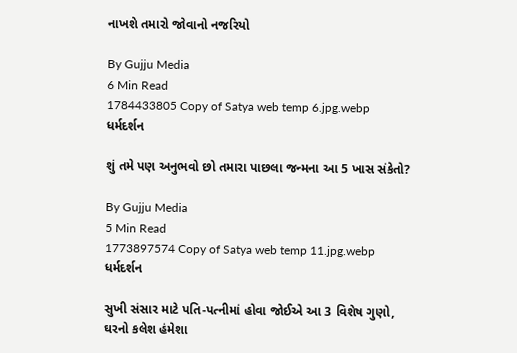નાખશે તમારો જોવાનો નજરિયો

By Gujju Media
6 Min Read
1784433805 Copy of Satya web temp 6.jpg.webp
ધર્મદર્શન

શું તમે પણ અનુભવો છો તમારા પાછલા જન્મના આ 5 ખાસ સંકેતો?

By Gujju Media
5 Min Read
1773897574 Copy of Satya web temp 11.jpg.webp
ધર્મદર્શન

સુખી સંસાર માટે પતિ-પત્નીમાં હોવા જોઈએ આ 3 વિશેષ ગુણો, ઘરનો કલેશ હંમેશા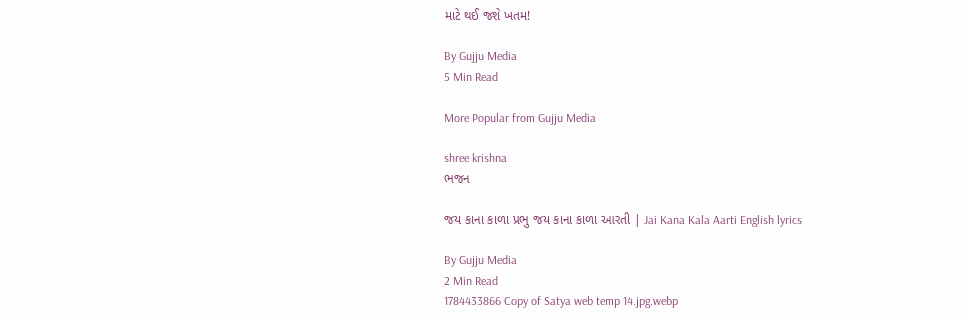માટે થઈ જશે ખતમ!

By Gujju Media
5 Min Read

More Popular from Gujju Media

shree krishna
ભજન

જય કાના કાળા પ્રભુ જય કાના કાળા આરતી | Jai Kana Kala Aarti English lyrics

By Gujju Media
2 Min Read
1784433866 Copy of Satya web temp 14.jpg.webp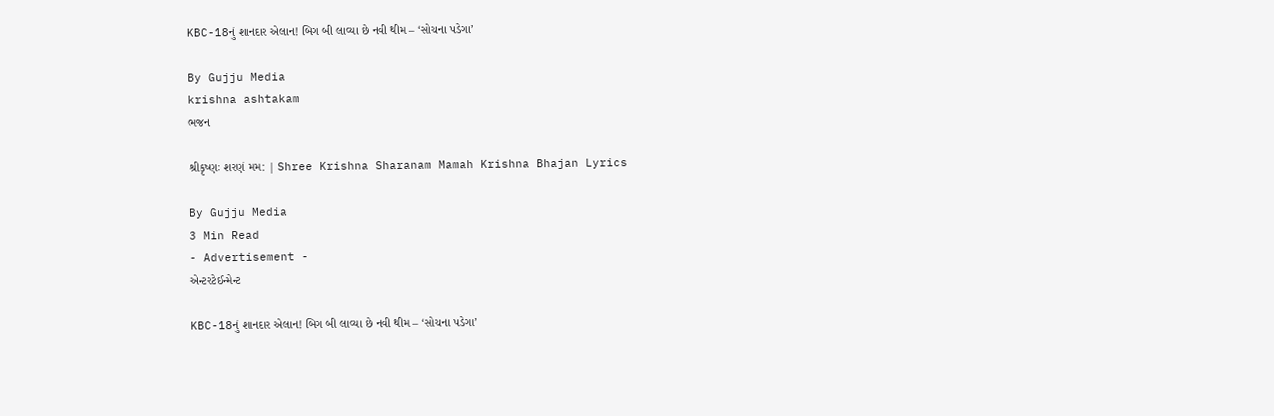KBC-18નું શાનદાર એલાન! બિગ બી લાવ્યા છે નવી થીમ – ‘સોચના પડેગા’

By Gujju Media
krishna ashtakam
ભજન

શ્રીકૃષ્ણઃ શરણં મમ: | Shree Krishna Sharanam Mamah Krishna Bhajan Lyrics

By Gujju Media
3 Min Read
- Advertisement -
એન્ટરટેઈન્મેન્ટ

KBC-18નું શાનદાર એલાન! બિગ બી લાવ્યા છે નવી થીમ – ‘સોચના પડેગા’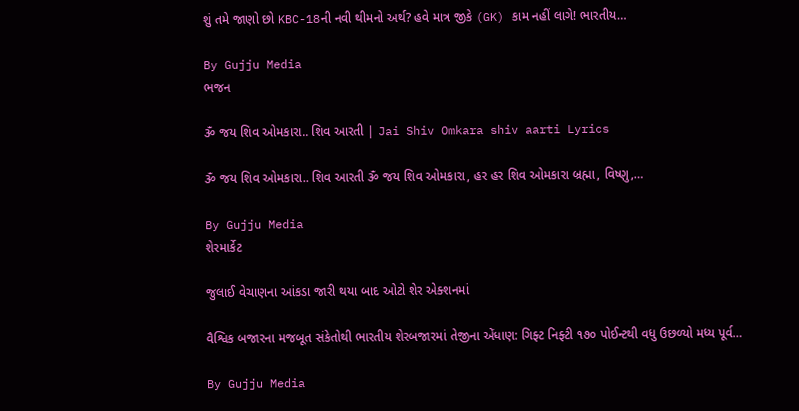શું તમે જાણો છો KBC-18ની નવી થીમનો અર્થ? હવે માત્ર જીકે (GK) કામ નહીં લાગે! ભારતીય…

By Gujju Media
ભજન

ૐ જય શિવ ઓમકારા.. શિવ આરતી | Jai Shiv Omkara shiv aarti Lyrics

ૐ જય શિવ ઓમકારા.. શિવ આરતી ૐ જય શિવ ઓમકારા, હર હર શિવ ઓમકારા બ્રહ્મા, વિષ્ણુ,…

By Gujju Media
શેરમાર્કેટ

જુલાઈ વેચાણના આંકડા જારી થયા બાદ ઓટો શેર એક્શનમાં

વૈશ્વિક બજારના મજબૂત સંકેતોથી ભારતીય શેરબજારમાં તેજીના એંધાણ: ગિફ્ટ નિફ્ટી ૧૭૦ પોઈન્ટથી વધુ ઉછળ્યો મધ્ય પૂર્વ…

By Gujju Media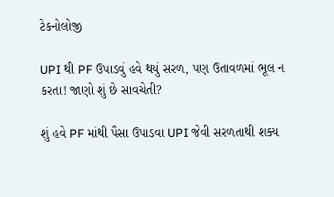ટેકનોલોજી

UPI થી PF ઉપાડવું હવે થયું સરળ, પણ ઉતાવળમાં ભૂલ ન કરતા! જાણો શું છે સાવચેતી?

શું હવે PF માંથી પૈસા ઉપાડવા UPI જેવી સરળતાથી શક્ય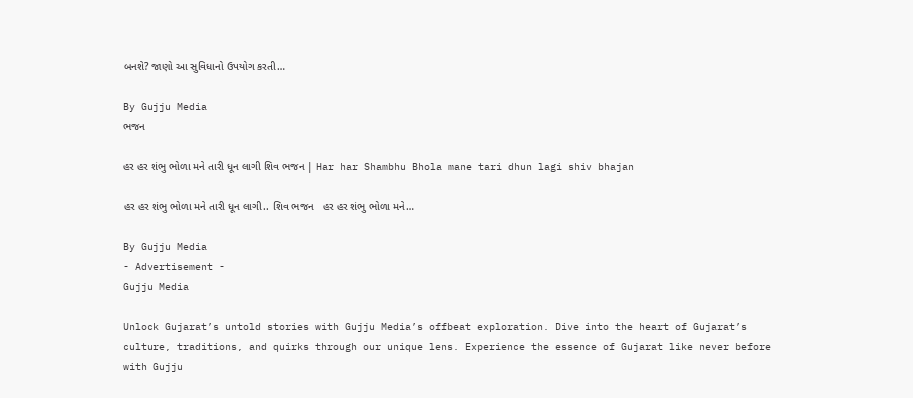બનશે? જાણો આ સુવિધાનો ઉપયોગ કરતી…

By Gujju Media
ભજન

હર હર શંભુ ભોળા મને તારી ધૂન લાગી શિવ ભજન | Har har Shambhu Bhola mane tari dhun lagi shiv bhajan

હર હર શંભુ ભોળા મને તારી ધૂન લાગી.. શિવ ભજન   હર હર શંભુ ભોળા મને…

By Gujju Media
- Advertisement -
Gujju Media

Unlock Gujarat’s untold stories with Gujju Media’s offbeat exploration. Dive into the heart of Gujarat’s culture, traditions, and quirks through our unique lens. Experience the essence of Gujarat like never before with Gujju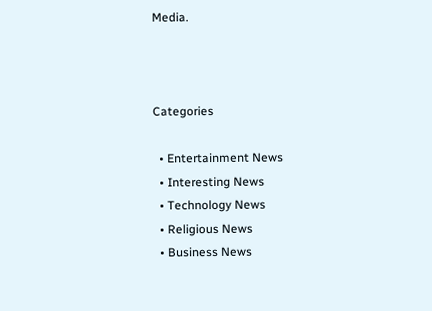Media.



Categories

  • Entertainment News
  • Interesting News
  • Technology News
  • Religious News
  • Business News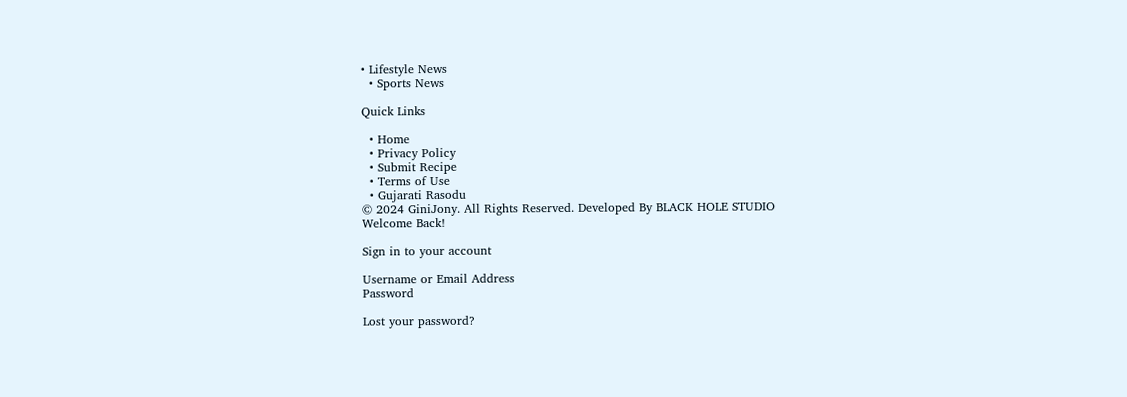• Lifestyle News
  • Sports News

Quick Links

  • Home
  • Privacy Policy
  • Submit Recipe
  • Terms of Use
  • Gujarati Rasodu
© 2024 GiniJony. All Rights Reserved. Developed By BLACK HOLE STUDIO
Welcome Back!

Sign in to your account

Username or Email Address
Password

Lost your password?